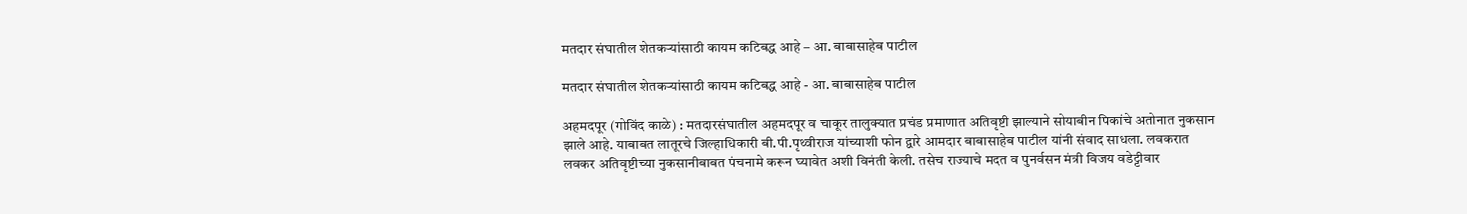मतदार संघातील शेतकऱ्यांसाठी कायम कटिबद्ध आहे – आ. बाबासाहेब पाटील

मतदार संघातील शेतकऱ्यांसाठी कायम कटिबद्ध आहे - आ. बाबासाहेब पाटील

अहमदपूर (गोविंद काळे) : मतदारसंघातील अहमदपूर व चाकूर तालुक्यात प्रचंड प्रमाणात अतिवृष्टी झाल्याने सोयाबीन पिकांचे अतोनात नुकसान झाले आहे. याबाबत लातूरचे जिल्हाधिकारी बी.पी.पृथ्वीराज यांच्याशी फोन द्वारे आमदार बाबासाहेब पाटील यांनी संवाद साधला. लवकरात लवकर अतिवृष्टीच्या नुकसानीबाबत पंचनामे करून घ्यावेत अशी विनंती केली. तसेच राज्याचे मदत व पुनर्वसन मंत्री विजय वडेट्टीवार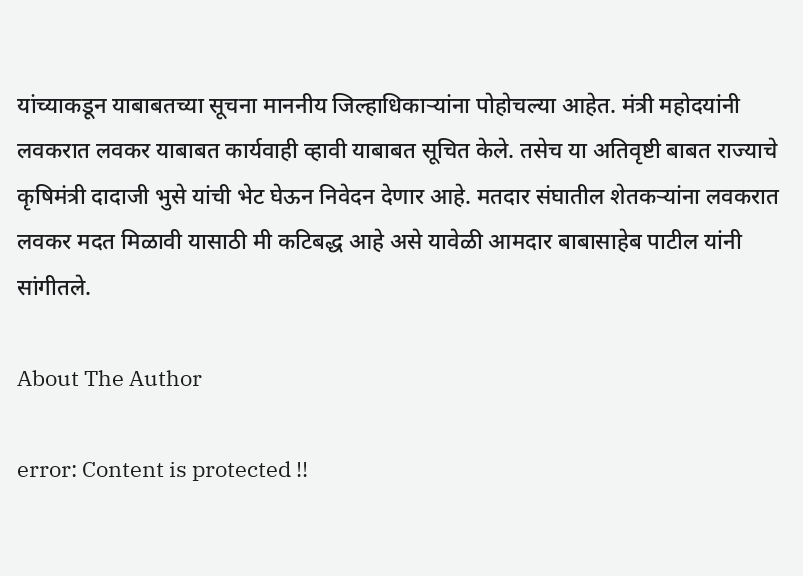यांच्याकडून याबाबतच्या सूचना माननीय जिल्हाधिकाऱ्यांना पोहोचल्या आहेत. मंत्री महोदयांनी लवकरात लवकर याबाबत कार्यवाही व्हावी याबाबत सूचित केले. तसेच या अतिवृष्टी बाबत राज्याचे कृषिमंत्री दादाजी भुसे यांची भेट घेऊन निवेदन देणार आहे. मतदार संघातील शेतकऱ्यांना लवकरात लवकर मदत मिळावी यासाठी मी कटिबद्ध आहे असे यावेळी आमदार बाबासाहेब पाटील यांनी सांगीतले.

About The Author

error: Content is protected !!